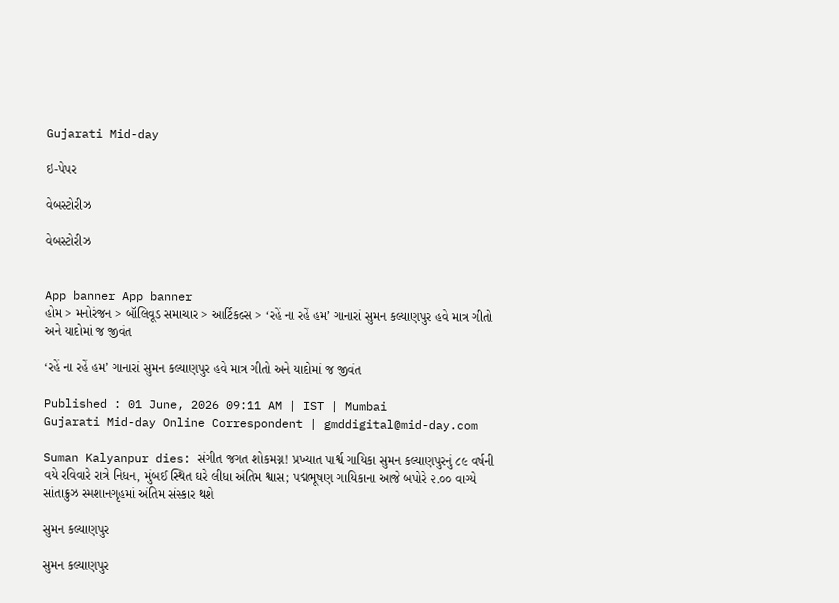Gujarati Mid-day

ઇ-પેપર

વેબસ્ટોરીઝ

વેબસ્ટોરીઝ


App banner App banner
હોમ > મનોરંજન > બૉલિવૂડ સમાચાર > આર્ટિકલ્સ > ‘રહેં ના રહેં હમ’ ગાનારાં સુમન કલ્યાણપુર હવે માત્ર ગીતો અને યાદોમાં જ જીવંત

‘રહેં ના રહેં હમ’ ગાનારાં સુમન કલ્યાણપુર હવે માત્ર ગીતો અને યાદોમાં જ જીવંત

Published : 01 June, 2026 09:11 AM | IST | Mumbai
Gujarati Mid-day Online Correspondent | gmddigital@mid-day.com

Suman Kalyanpur dies: સંગીત જગત શોકમગ્ન! પ્રખ્યાત પાર્શ્વ ગાયિકા સુમન કલ્યાણપુરનું ૮૯ વર્ષની વયે રવિવારે રાત્રે નિધન, મુંબઈ સ્થિત ઘરે લીધા અંતિમ શ્વાસ; પદ્મભૂષણ ગાયિકાના આજે બપોરે ૨.૦૦ વાગ્યે સાંતાક્રુઝ સ્મશાનગૃહમાં અંતિમ સંસ્કાર થશે

સુમન કલ્યાણપુર

સુમન કલ્યાણપુર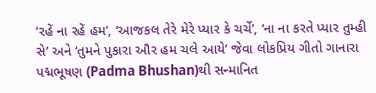‘રહેં ના રહેં હમ’, ‘આજકલ તેરે મેરે પ્યાર કે ચર્ચે’, ‘ના ના કરતે પ્યાર તુમ્હી સે’ અને ‘તુમને પુકારા ઔર હમ ચલે આયે’ જેવા લોકપ્રિય ગીતો ગાનારા પદ્મભૂષણ (Padma Bhushan)થી સન્માનિત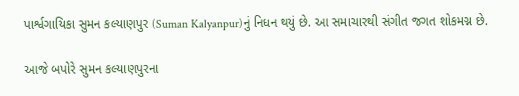પાર્શ્વગાયિકા સુમન કલ્યાણપુર (Suman Kalyanpur)નું નિધન થયું છે. આ સમાચારથી સંગીત જગત શોકમગ્ન છે.

આજે બપોરે સુમન કલ્યાણપુરના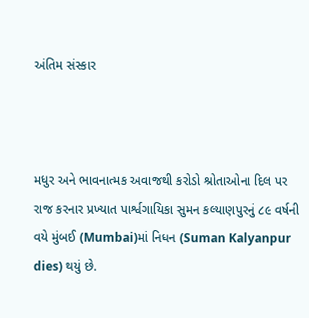અંતિમ સંસ્કાર



મધુર અને ભાવનાત્મક અવાજથી કરોડો શ્રોતાઓના દિલ પર રાજ કરનાર પ્રખ્યાત પાર્શ્વગાયિકા સુમન કલ્યાણપુરનું ૮૯ વર્ષની વયે મુંબઈ (Mumbai)માં નિધન (Suman Kalyanpur dies) થયું છે.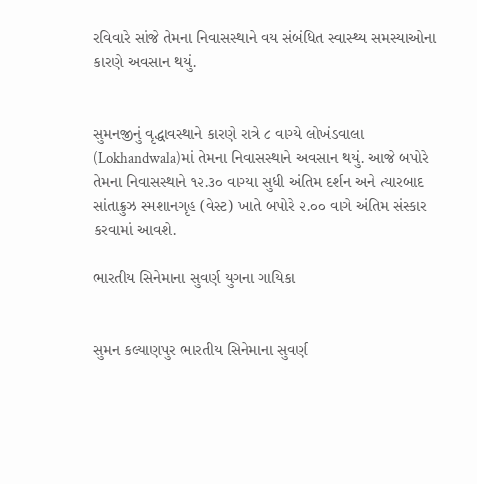રવિવારે સાંજે તેમના નિવાસસ્થાને વય સંબંધિત સ્વાસ્થ્ય સમસ્યાઓના કારણે અવસાન થયું.


સુમનજીનું વૃદ્ધાવસ્થાને કારણે રાત્રે ૮ વાગ્યે લોખંડવાલા (Lokhandwala)માં તેમના નિવાસસ્થાને અવસાન થયું. આજે બપોરે તેમના નિવાસસ્થાને ૧૨.૩૦ વાગ્યા સુધી અંતિમ દર્શન અને ત્યારબાદ સાંતાક્રુઝ સ્મશાનગૃહ (વેસ્ટ) ખાતે બપોરે ૨.૦૦ વાગે અંતિમ સંસ્કાર કરવામાં આવશે.

ભારતીય સિનેમાના સુવર્ણ યુગના ગાયિકા


સુમન કલ્યાણપુર ભારતીય સિનેમાના સુવર્ણ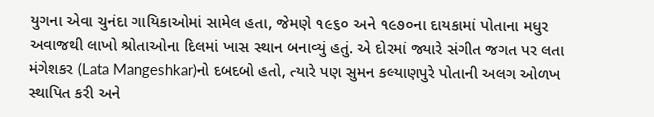યુગના એવા ચુનંદા ગાયિકાઓમાં સામેલ હતા, જેમણે ૧૯૬૦ અને ૧૯૭૦ના દાયકામાં પોતાના મધુર અવાજથી લાખો શ્રોતાઓના દિલમાં ખાસ સ્થાન બનાવ્યું હતું. એ દોરમાં જ્યારે સંગીત જગત પર લતા મંગેશકર (Lata Mangeshkar)નો દબદબો હતો, ત્યારે પણ સુમન કલ્યાણપુરે પોતાની અલગ ઓળખ સ્થાપિત કરી અને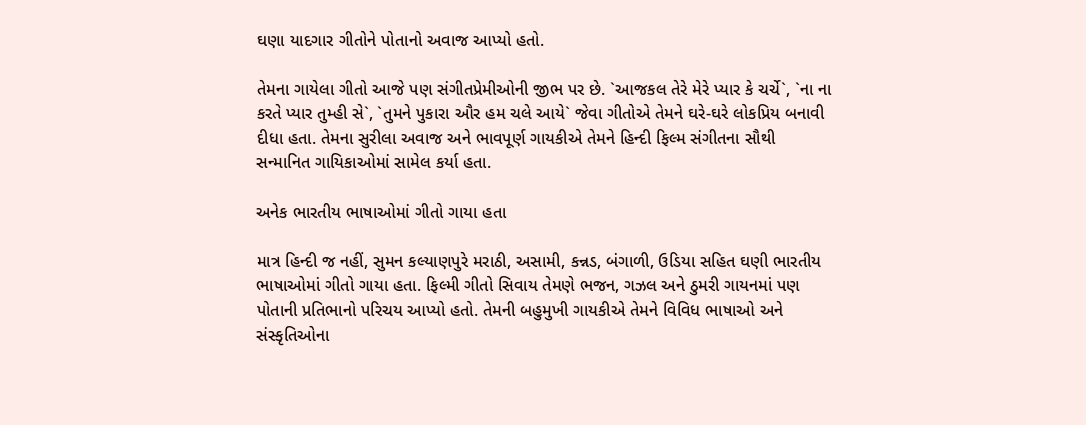ઘણા યાદગાર ગીતોને પોતાનો અવાજ આપ્યો હતો.

તેમના ગાયેલા ગીતો આજે પણ સંગીતપ્રેમીઓની જીભ પર છે. `આજકલ તેરે મેરે પ્યાર કે ચર્ચે`, `ના ના કરતે પ્યાર તુમ્હી સે`, `તુમને પુકારા ઔર હમ ચલે આયે` જેવા ગીતોએ તેમને ઘરે-ઘરે લોકપ્રિય બનાવી દીધા હતા. તેમના સુરીલા અવાજ અને ભાવપૂર્ણ ગાયકીએ તેમને હિન્દી ફિલ્મ સંગીતના સૌથી સન્માનિત ગાયિકાઓમાં સામેલ કર્યા હતા.

અનેક ભારતીય ભાષાઓમાં ગીતો ગાયા હતા

માત્ર હિન્દી જ નહીં, સુમન કલ્યાણપુરે મરાઠી, અસામી, કન્નડ, બંગાળી, ઉડિયા સહિત ઘણી ભારતીય ભાષાઓમાં ગીતો ગાયા હતા. ફિલ્મી ગીતો સિવાય તેમણે ભજન, ગઝલ અને ઠુમરી ગાયનમાં પણ પોતાની પ્રતિભાનો પરિચય આપ્યો હતો. તેમની બહુમુખી ગાયકીએ તેમને વિવિધ ભાષાઓ અને સંસ્કૃતિઓના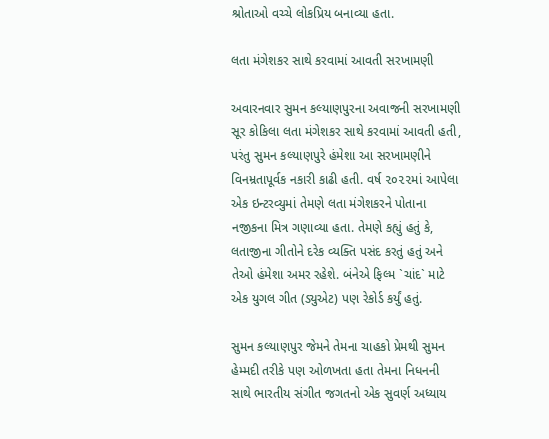શ્રોતાઓ વચ્ચે લોકપ્રિય બનાવ્યા હતા.

લતા મંગેશકર સાથે કરવામાં આવતી સરખામણી

અવારનવાર સુમન કલ્યાણપુરના અવાજની સરખામણી સૂર કોકિલા લતા મંગેશકર સાથે કરવામાં આવતી હતી, પરંતુ સુમન કલ્યાણપુરે હંમેશા આ સરખામણીને વિનમ્રતાપૂર્વક નકારી કાઢી હતી. વર્ષ ૨૦૨૨માં આપેલા એક ઇન્ટરવ્યુમાં તેમણે લતા મંગેશકરને પોતાના નજીકના મિત્ર ગણાવ્યા હતા. તેમણે કહ્યું હતું કે, લતાજીના ગીતોને દરેક વ્યક્તિ પસંદ કરતું હતું અને તેઓ હંમેશા અમર રહેશે. બંનેએ ફિલ્મ `ચાંદ` માટે એક યુગલ ગીત (ડ્યુએટ) પણ રેકોર્ડ કર્યું હતું.

સુમન કલ્યાણપુર જેમને તેમના ચાહકો પ્રેમથી સુમન હેમ્મદી તરીકે પણ ઓળખતા હતા તેમના નિધનની સાથે ભારતીય સંગીત જગતનો એક સુવર્ણ અધ્યાય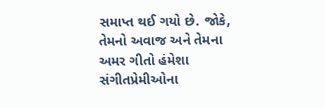સમાપ્ત થઈ ગયો છે. જોકે, તેમનો અવાજ અને તેમના અમર ગીતો હંમેશા સંગીતપ્રેમીઓના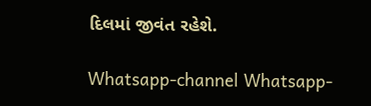દિલમાં જીવંત રહેશે.

Whatsapp-channel Whatsapp-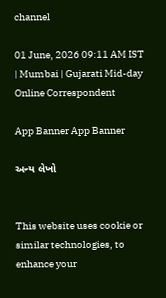channel

01 June, 2026 09:11 AM IST | Mumbai | Gujarati Mid-day Online Correspondent

App Banner App Banner

અન્ય લેખો


This website uses cookie or similar technologies, to enhance your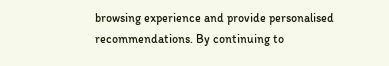browsing experience and provide personalised recommendations. By continuing to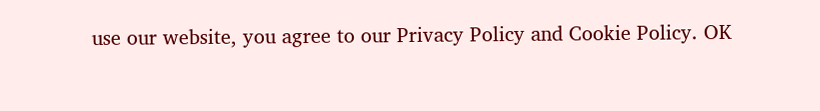use our website, you agree to our Privacy Policy and Cookie Policy. OK